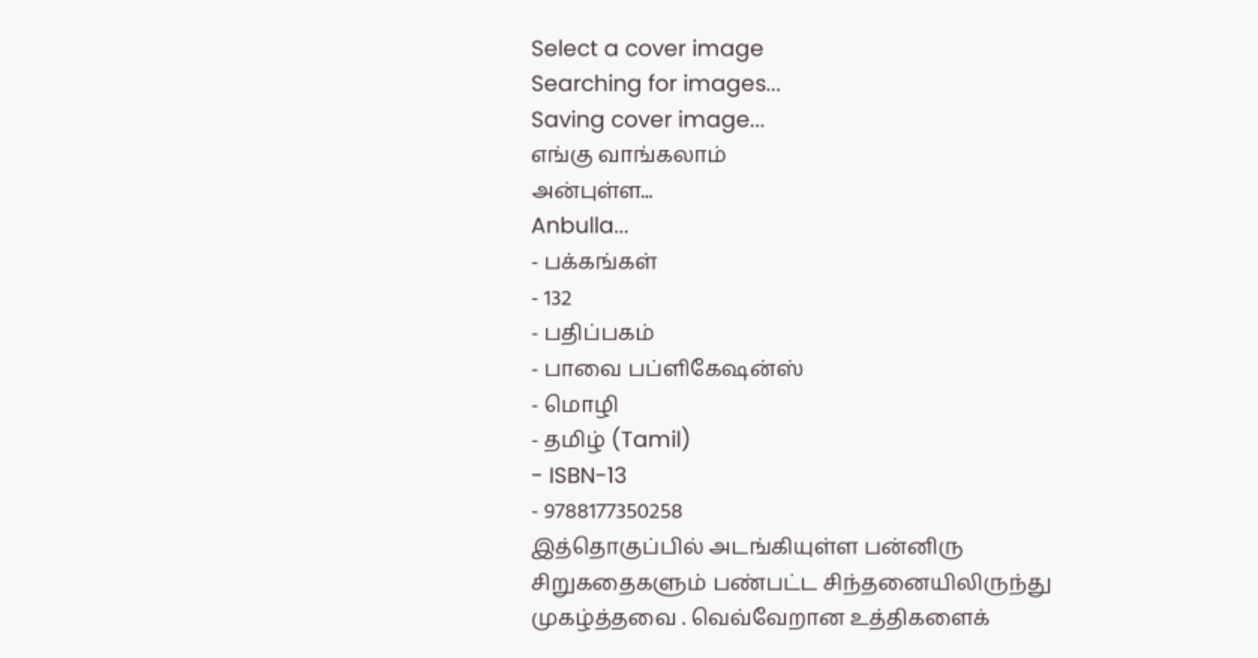Select a cover image
Searching for images...
Saving cover image...
எங்கு வாங்கலாம்
அன்புள்ள...
Anbulla...
- பக்கங்கள்
- 132
- பதிப்பகம்
- பாவை பப்ளிகேஷன்ஸ்
- மொழி
- தமிழ் (Tamil)
- ISBN-13
- 9788177350258
இத்தொகுப்பில் அடங்கியுள்ள பன்னிரு சிறுகதைகளும் பண்பட்ட சிந்தனையிலிருந்து முகழ்த்தவை . வெவ்வேறான உத்திகளைக்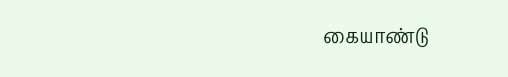கையாண்டு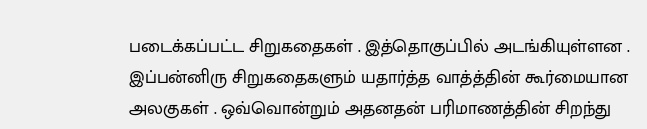படைக்கப்பட்ட சிறுகதைகள் . இத்தொகுப்பில் அடங்கியுள்ளன . இப்பன்னிரு சிறுகதைகளும் யதார்த்த வாத்த்தின் கூர்மையான அலகுகள் . ஒவ்வொன்றும் அதனதன் பரிமாணத்தின் சிறந்து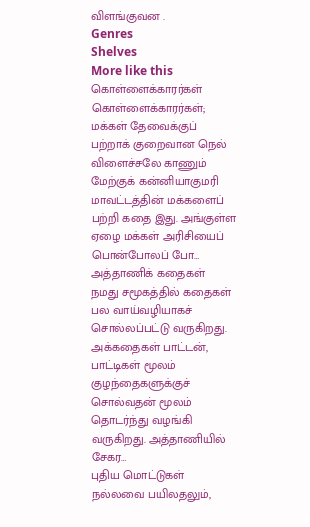விளங்குவன .
Genres
Shelves
More like this
கொள்ளைக்காரர்கள்
கொள்ளைக்காரர்கள்; மக்கள் தேவைக்குப் பற்றாக் குறைவான நெல் விளைச்சலே காணும் மேற்குக் கன்னியாகுமரி மாவட்டத்தின் மக்களைப் பற்றி கதை இது. அங்குள்ள ஏழை மக்கள் அரிசியைப் பொன்போலப் போ…
அத்தாணிக் கதைகள்
நமது சமூகத்தில் கதைகள் பல வாய்வழியாகச் சொல்லப்பட்டு வருகிறது. அக்கதைகள் பாட்டன், பாட்டிகள் மூலம் குழந்தைகளுக்குச் சொல்வதன் மூலம் தொடர்ந்து வழங்கி வருகிறது. அத்தாணியில் சேகர…
புதிய மொட்டுகள்
நல்லவை பயிலதலும்,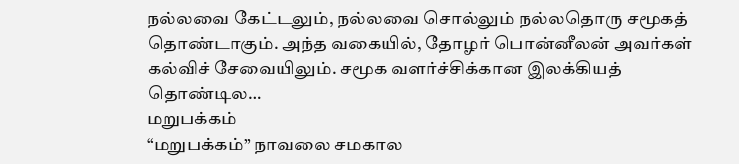நல்லவை கேட்டலும், நல்லவை சொல்லும் நல்லதொரு சமூகத் தொண்டாகும். அந்த வகையில், தோழர் பொன்னீலன் அவர்கள் கல்விச் சேவையிலும். சமூக வளர்ச்சிக்கான இலக்கியத் தொண்டில…
மறுபக்கம்
“மறுபக்கம்” நாவலை சமகால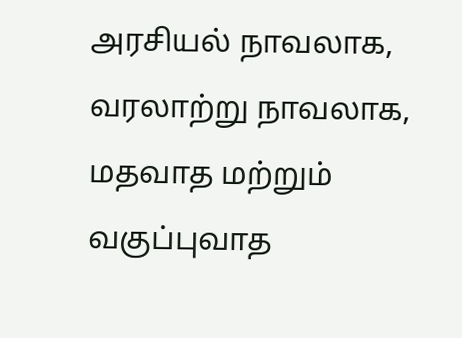அரசியல் நாவலாக, வரலாற்று நாவலாக, மதவாத மற்றும் வகுப்புவாத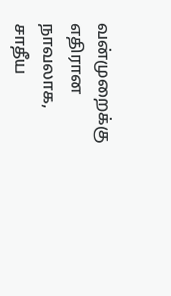வன்முறைக்கு எதிரான நாவலாக, சாதீய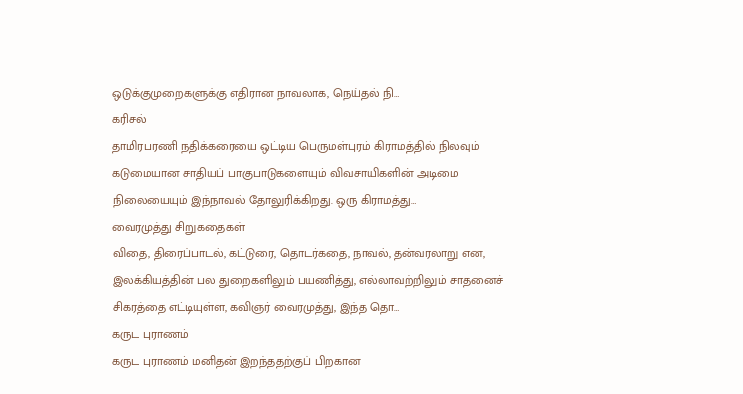ஒடுக்குமுறைகளுக்கு எதிரான நாவலாக, நெய்தல் நி…
கரிசல்
தாமிரபரணி நதிக்கரையை ஒட்டிய பெருமள்புரம் கிராமத்தில் நிலவும் கடுமையான சாதியப் பாகுபாடுகளையும் விவசாயிகளின் அடிமை நிலையையும் இந்நாவல் தோலுரிக்கிறது. ஒரு கிராமத்து…
வைரமுத்து சிறுகதைகள்
விதை, திரைப்பாடல், கட்டுரை, தொடர்கதை, நாவல், தன்வரலாறு என, இலக்கியத்தின் பல துறைகளிலும் பயணித்து, எல்லாவற்றிலும் சாதனைச் சிகரத்தை எட்டியுள்ள, கவிஞர் வைரமுத்து, இந்த தொ…
கருட புராணம்
கருட புராணம் மனிதன் இறந்ததற்குப் பிறகான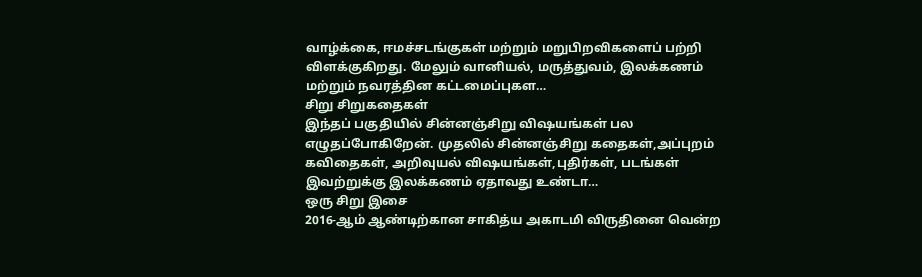வாழ்க்கை, ஈமச்சடங்குகள் மற்றும் மறுபிறவிகளைப் பற்றி விளக்குகிறது. மேலும் வானியல், மருத்துவம், இலக்கணம் மற்றும் நவரத்தின கட்டமைப்புகள…
சிறு சிறுகதைகள்
இந்தப் பகுதியில் சின்னஞ்சிறு விஷயங்கள் பல எழுதப்போகிறேன். முதலில் சின்னஞ்சிறு கதைகள்,அப்புறம் கவிதைகள், அறிவுயல் விஷயங்கள்,புதிர்கள், படங்கள் இவற்றுக்கு இலக்கணம் ஏதாவது உண்டா…
ஒரு சிறு இசை
2016-ஆம் ஆண்டிற்கான சாகித்ய அகாடமி விருதினை வென்ற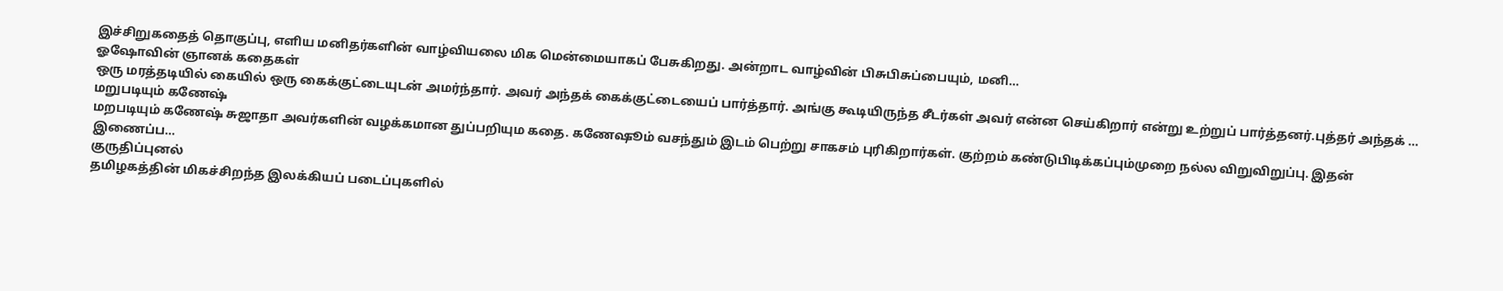இச்சிறுகதைத் தொகுப்பு, எளிய மனிதர்களின் வாழ்வியலை மிக மென்மையாகப் பேசுகிறது. அன்றாட வாழ்வின் பிசுபிசுப்பையும், மனி…
ஓஷோவின் ஞானக் கதைகள்
ஒரு மரத்தடியில் கையில் ஒரு கைக்குட்டையுடன் அமர்ந்தார். அவர் அந்தக் கைக்குட்டையைப் பார்த்தார். அங்கு கூடியிருந்த சீடர்கள் அவர் என்ன செய்கிறார் என்று உற்றுப் பார்த்தனர்.புத்தர் அந்தக் …
மறுபடியும் கணேஷ்
மறபடியும் கணேஷ் சுஜாதா அவர்களின் வழக்கமான துப்பறியும கதை. கணேஷூம் வசந்தும் இடம் பெற்று சாகசம் புரிகிறார்கள். குற்றம் கண்டுபிடிக்கப்பும்முறை நல்ல விறுவிறுப்பு. இதன் இணைப்ப…
குருதிப்புனல்
தமிழகத்தின் மிகச்சிறந்த இலக்கியப் படைப்புகளில்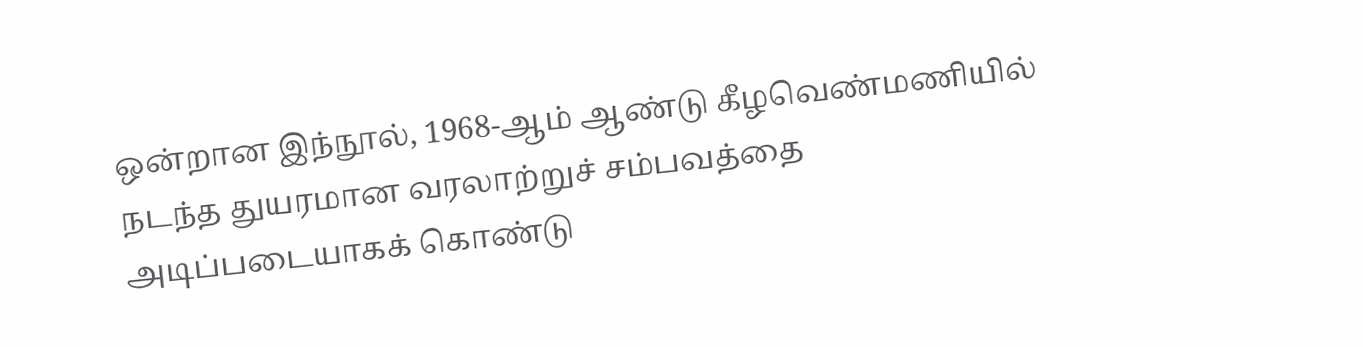ஒன்றான இந்நூல், 1968-ஆம் ஆண்டு கீழவெண்மணியில் நடந்த துயரமான வரலாற்றுச் சம்பவத்தை அடிப்படையாகக் கொண்டு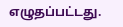எழுதப்பட்டது.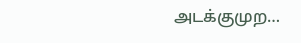அடக்குமுற…